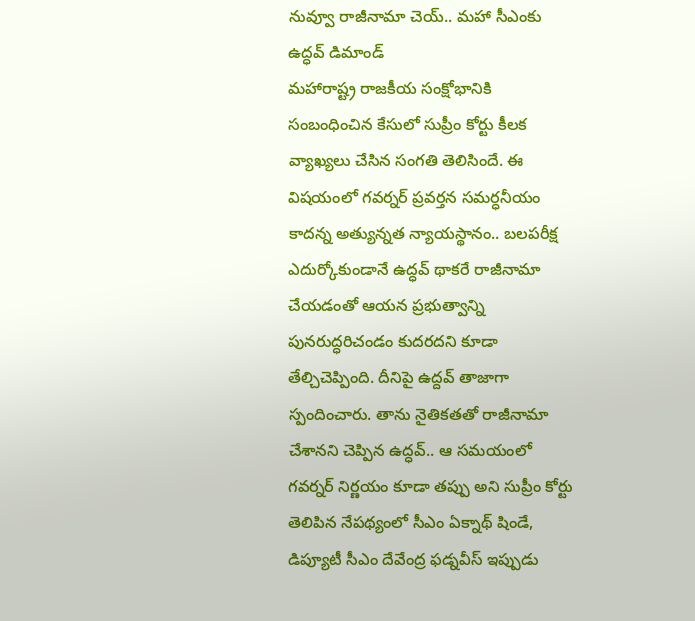నువ్వూ రాజీనామా చెయ్.. మహా సీఎంకు ఉద్ధవ్ డిమాండ్
మహారాష్ట్ర రాజకీయ సంక్షోభానికి సంబంధించిన కేసులో సుప్రీం కోర్టు కీలక వ్యాఖ్యలు చేసిన సంగతి తెలిసిందే. ఈ విషయంలో గవర్నర్ ప్రవర్తన సమర్ధనీయం కాదన్న అత్యున్నత న్యాయస్థానం.. బలపరీక్ష ఎదుర్కోకుండానే ఉద్ధవ్ థాకరే రాజీనామా చేయడంతో ఆయన ప్రభుత్వాన్ని పునరుద్ధరిచండం కుదరదని కూడా తేల్చిచెప్పింది. దీనిపై ఉద్దవ్ తాజాగా స్పందించారు. తాను నైతికతతో రాజీనామా చేశానని చెప్పిన ఉద్ధవ్.. ఆ సమయంలో గవర్నర్ నిర్ణయం కూడా తప్పు అని సుప్రీం కోర్టు తెలిపిన నేపథ్యంలో సీఎం ఏక్నాథ్ షిండే, డిప్యూటీ సీఎం దేవేంద్ర ఫడ్నవీస్ ఇప్పుడు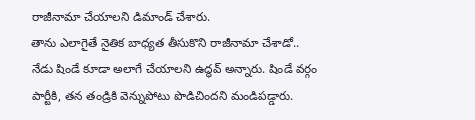రాజీనామా చేయాలని డిమాండ్ చేశారు.
తాను ఎలాగైతే నైతిక బాధ్యత తీసుకొని రాజీనామా చేశాడో.. నేడు షిండే కూడా అలాగే చేయాలని ఉద్ధవ్ అన్నారు. షిండే వర్గం పార్టీకి, తన తండ్రికి వెన్నుపోటు పొడిచిందని మండిపడ్డారు.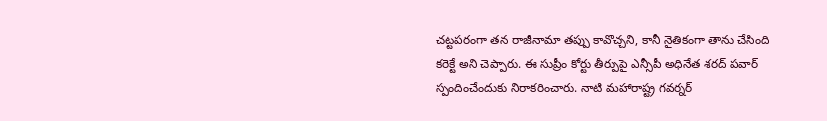చట్టపరంగా తన రాజీనామా తప్పు కావొచ్చని, కానీ నైతికంగా తాను చేసింది కరెక్టే అని చెప్పారు. ఈ సుప్రీం కోర్టు తీర్పుపై ఎన్సీపీ అధినేత శరద్ పవార్ స్పందించేందుకు నిరాకరించారు. నాటి మహారాష్ట్ర గవర్నర్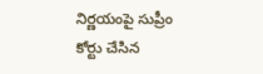నిర్ణయంపై సుప్రీం కోర్టు చేసిన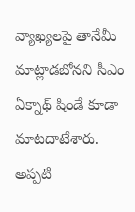వ్యాఖ్యలపై తానేమీ మాట్లాడబోనని సీఎం ఏక్నాథ్ షిండే కూడా మాటదాటేశారు. అప్పటి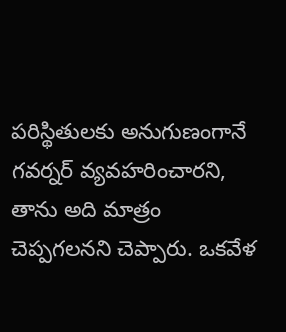పరిస్థితులకు అనుగుణంగానే గవర్నర్ వ్యవహరించారని, తాను అది మాత్రం చెప్పగలనని చెప్పారు. ఒకవేళ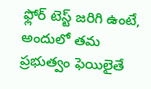ఫ్లోర్ టెస్ట్ జరిగి ఉంటే, అందులో తమ ప్రభుత్వం ఫెయిలైతే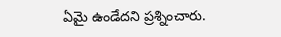ఏమై ఉండేదని ప్రశ్నించారు.